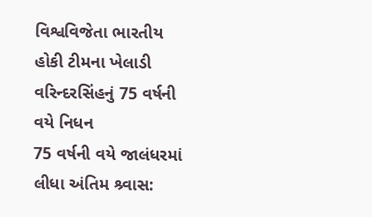વિશ્વવિજેતા ભારતીય હોકી ટીમના ખેલાડી વરિન્દરસિંહનું 75 વર્ષની વયે નિધન
75 વર્ષની વયે જાલંધરમાં લીધા અંતિમ શ્ર્વાસ: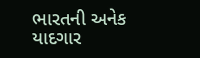ભારતની અનેક યાદગાર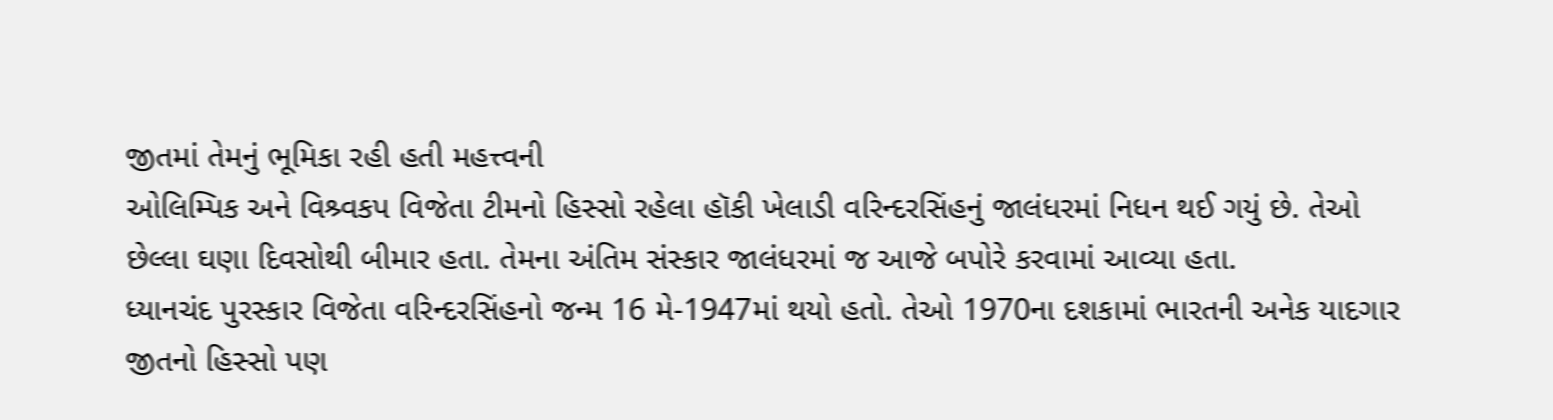જીતમાં તેમનું ભૂમિકા રહી હતી મહત્ત્વની
ઓલિમ્પિક અને વિશ્ર્વકપ વિજેતા ટીમનો હિસ્સો રહેલા હૉકી ખેલાડી વરિન્દરસિંહનું જાલંધરમાં નિધન થઈ ગયું છે. તેઓ છેલ્લા ઘણા દિવસોથી બીમાર હતા. તેમના અંતિમ સંસ્કાર જાલંધરમાં જ આજે બપોરે કરવામાં આવ્યા હતા.
ધ્યાનચંદ પુરસ્કાર વિજેતા વરિન્દરસિંહનો જન્મ 16 મે-1947માં થયો હતો. તેઓ 1970ના દશકામાં ભારતની અનેક યાદગાર જીતનો હિસ્સો પણ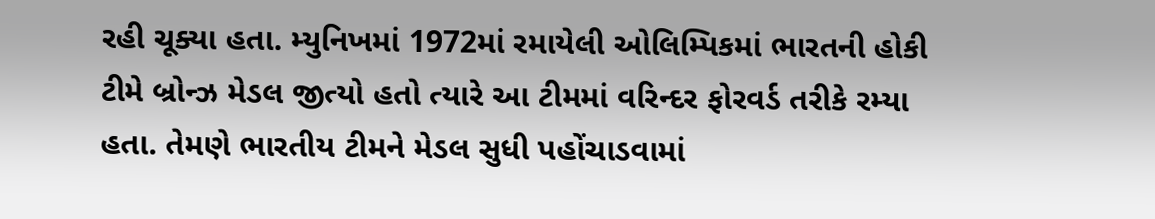રહી ચૂક્યા હતા. મ્યુનિખમાં 1972માં રમાયેલી ઓલિમ્પિકમાં ભારતની હોકી ટીમે બ્રોન્ઝ મેડલ જીત્યો હતો ત્યારે આ ટીમમાં વરિન્દર ફોરવર્ડ તરીકે રમ્યા હતા. તેમણે ભારતીય ટીમને મેડલ સુધી પહોંચાડવામાં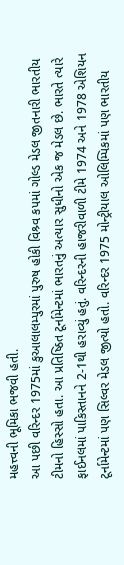મહત્ત્વની ભૂમિકા ભજવી હતી.
આ પછી વરિન્દર 1975માં કુઆલાલમ્પુરમાં પુરુષ હોકી વિશ્ર્વ કપમાં ગોલ્ડ મેડલ જીતનારી ભારતીય ટીમનો હિસ્સો હતા. આ પ્રતિષ્ઠિત ટૂર્નામેન્ટમાં ભારતનું અત્યાર સુધીનો એક જ મેડલ છે. ભારતે ત્યારે ફાઈનલમાં પાકિસ્તાનને 2-1થી હરાવ્યું હતું. વરિન્દરની હાજરીવાળી ટીમે 1974 અને 1978 એશિયન ટૂર્નામેન્ટમાં પણ સિલ્વર મેડલ જીત્યો હતો. વરિન્દર 1975 મોન્ટ્રીયાલ ઓલિમ્પિકમાં પણ ભારતીય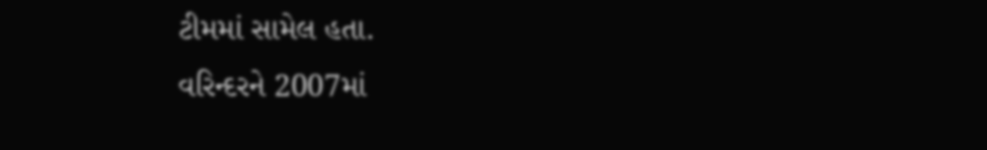ટીમમાં સામેલ હતા.
વરિન્દરને 2007માં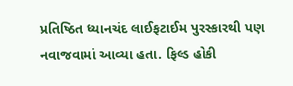પ્રતિષ્ઠિત ધ્યાનચંદ લાઈફટાઈમ પુરસ્કારથી પણ નવાજવામાં આવ્યા હતા. ફિલ્ડ હોકી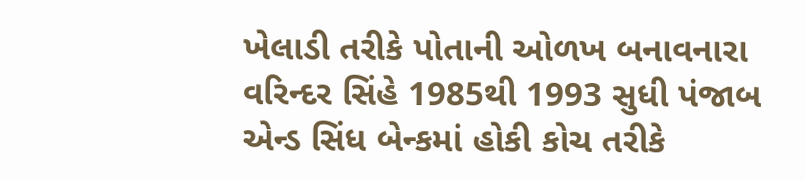ખેલાડી તરીકે પોતાની ઓળખ બનાવનારા વરિન્દર સિંહે 1985થી 1993 સુધી પંજાબ એન્ડ સિંધ બેન્કમાં હોકી કોચ તરીકે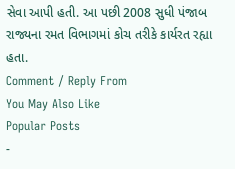સેવા આપી હતી. આ પછી 2008 સુધી પંજાબ રાજ્યના રમત વિભાગમાં કોચ તરીકે કાર્યરત રહ્યા હતા.
Comment / Reply From
You May Also Like
Popular Posts
-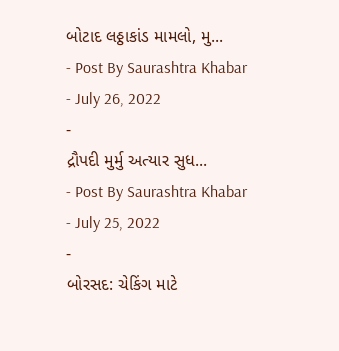બોટાદ લઠ્ઠાકાંડ મામલો, મુ...
- Post By Saurashtra Khabar
- July 26, 2022
-
દ્રૌપદી મુર્મુ અત્યાર સુધ...
- Post By Saurashtra Khabar
- July 25, 2022
-
બોરસદ: ચેકિંગ માટે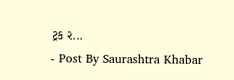ટ્રક ર...
- Post By Saurashtra Khabar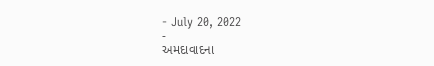- July 20, 2022
-
અમદાવાદના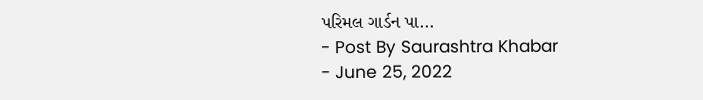પરિમલ ગાર્ડન પા...
- Post By Saurashtra Khabar
- June 25, 2022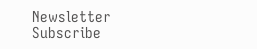Newsletter
Subscribe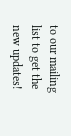to our mailing list to get the new updates!